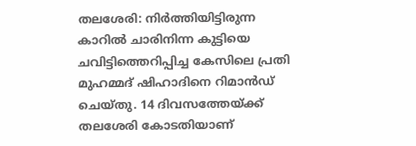തലശേരി: നിർത്തിയിട്ടിരുന്ന കാറിൽ ചാരിനിന്ന കുട്ടിയെ ചവിട്ടിത്തെറിപ്പിച്ച കേസിലെ പ്രതി മുഹമ്മദ് ഷിഹാദിനെ റിമാൻഡ് ചെയ്തു. 14 ദിവസത്തേയ്ക്ക് തലശേരി കോടതിയാണ്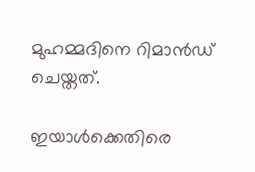മുഹമ്മദിനെ റിമാൻഡ് ചെയ്തത്.

ഇയാൾക്കെതിരെ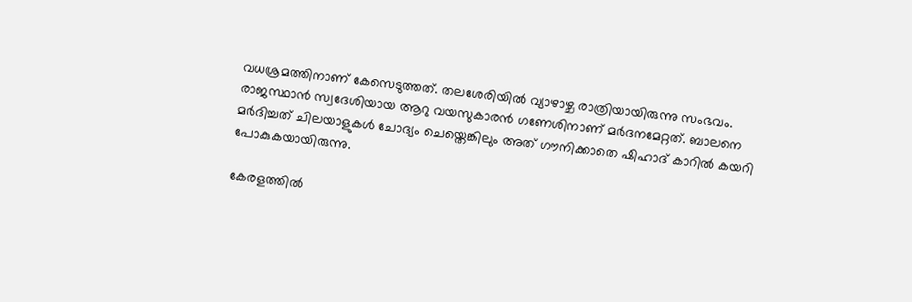വധശ്രമത്തിനാണ് കേസെടുത്തത്. തലശേരിയിൽ വ്യാഴാഴ്ച രാത്രിയായിരുന്നു സംഭവം. രാജസ്ഥാൻ സ്വദേശിയായ ആറു വയസുകാരൻ ഗണേശിനാണ് മർദനമേറ്റത്. ബാലനെ മർദിച്ചത് ചിലയാളുകൾ ചോദ്യം ചെയ്തെങ്കിലും അത് ഗൗനിക്കാതെ ഷിഹാദ് കാറിൽ കയറി പോകുകയായിരുന്നു.

കേരളത്തിൽ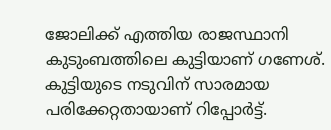ജോലിക്ക് എത്തിയ രാജസ്ഥാനി കുടുംബത്തിലെ കുട്ടിയാണ് ഗണേശ്. കുട്ടിയുടെ നടുവിന് സാരമായ പരിക്കേറ്റതായാണ് റിപ്പോർട്ട്.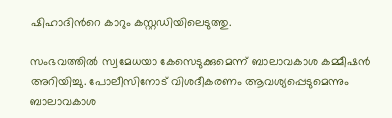ഷിഹാദിന്‍റെ കാറും കസ്റ്റഡിയിലെടുത്തു.

സംഭവത്തിൽ സ്വമേധയാ കേസെടുക്കുമെന്ന് ബാലാവകാശ കമ്മീഷൻ അറിയിച്ചു. പോലീസിനോട് വിശദീകരണം ആവശ്യപ്പെടുമെന്നും ബാലാവകാശ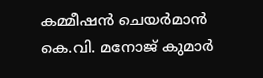കമ്മീഷൻ ചെയർമാൻ കെ.വി. മനോജ് കുമാർ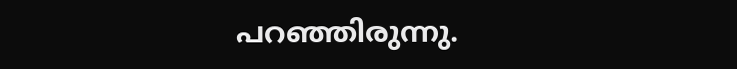പറഞ്ഞിരുന്നു.